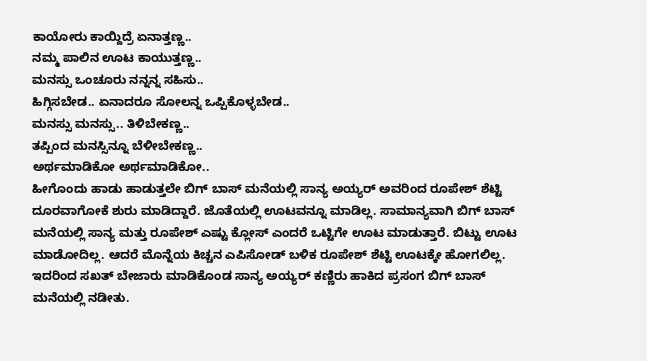ಕಾಯೋರು ಕಾಯ್ದಿದ್ರೆ ಏನಾತ್ತಣ್ಣ..
ನಮ್ಮ ಪಾಲಿನ ಊಟ ಕಾಯುತ್ತಣ್ಣ..
ಮನಸ್ಸು ಒಂಚೂರು ನನ್ನನ್ನ ಸಹಿಸು..
ಹಿಗ್ಗಿಸಬೇಡ.. ಏನಾದರೂ ಸೋಲನ್ನ ಒಪ್ಪಿಕೊಳ್ಳಬೇಡ..
ಮನಸ್ಸು ಮನಸ್ಸು.. ತಿಳಿಬೇಕಣ್ಣ..
ತಪ್ಪಿಂದ ಮನಸ್ಸಿನ್ನೂ ಬೆಳೀಬೇಕಣ್ಣ..
ಅರ್ಥಮಾಡಿಕೋ ಅರ್ಥಮಾಡಿಕೋ..
ಹೀಗೊಂದು ಹಾಡು ಹಾಡುತ್ತಲೇ ಬಿಗ್ ಬಾಸ್ ಮನೆಯಲ್ಲಿ ಸಾನ್ಯ ಅಯ್ಯರ್ ಅವರಿಂದ ರೂಪೇಶ್ ಶೆಟ್ಟಿ ದೂರವಾಗೋಕೆ ಶುರು ಮಾಡಿದ್ದಾರೆ. ಜೊತೆಯಲ್ಲಿ ಊಟವನ್ನೂ ಮಾಡಿಲ್ಲ. ಸಾಮಾನ್ಯವಾಗಿ ಬಿಗ್ ಬಾಸ್ ಮನೆಯಲ್ಲಿ ಸಾನ್ಯ ಮತ್ತು ರೂಪೇಶ್ ಎಷ್ಟು ಕ್ಲೋಸ್ ಎಂದರೆ ಒಟ್ಟಿಗೇ ಊಟ ಮಾಡುತ್ತಾರೆ. ಬಿಟ್ಟು ಊಟ ಮಾಡೋದಿಲ್ಲ. ಆದರೆ ಮೊನ್ನೆಯ ಕಿಚ್ಚನ ಎಪಿಸೋಡ್ ಬಳಿಕ ರೂಪೇಶ್ ಶೆಟ್ಟಿ ಊಟಕ್ಕೇ ಹೋಗಲಿಲ್ಲ. ಇದರಿಂದ ಸಖತ್ ಬೇಜಾರು ಮಾಡಿಕೊಂಡ ಸಾನ್ಯ ಅಯ್ಯರ್ ಕಣ್ಣಿರು ಹಾಕಿದ ಪ್ರಸಂಗ ಬಿಗ್ ಬಾಸ್ ಮನೆಯಲ್ಲಿ ನಡೀತು.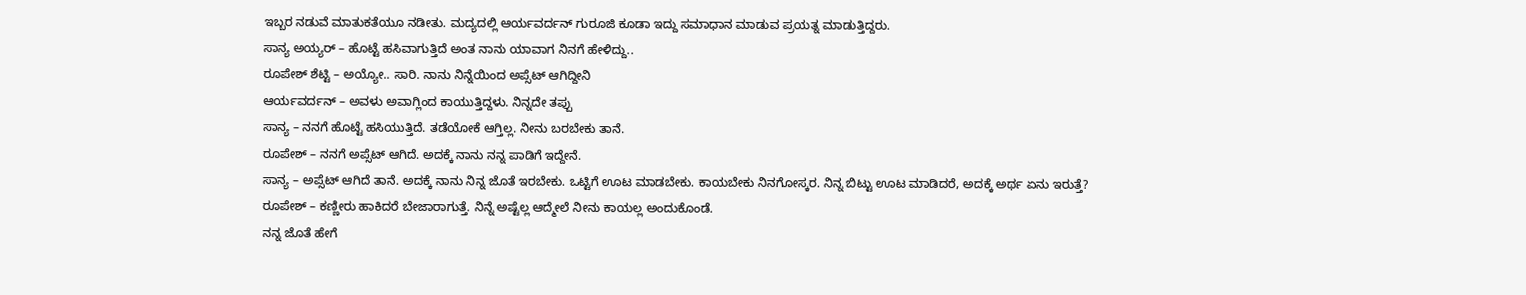ಇಬ್ಬರ ನಡುವೆ ಮಾತುಕತೆಯೂ ನಡೀತು. ಮದ್ಯದಲ್ಲಿ ಆರ್ಯವರ್ದನ್ ಗುರೂಜಿ ಕೂಡಾ ಇದ್ದು ಸಮಾಧಾನ ಮಾಡುವ ಪ್ರಯತ್ನ ಮಾಡುತ್ತಿದ್ದರು.
ಸಾನ್ಯ ಅಯ್ಯರ್ – ಹೊಟ್ಟೆ ಹಸಿವಾಗುತ್ತಿದೆ ಅಂತ ನಾನು ಯಾವಾಗ ನಿನಗೆ ಹೇಳಿದ್ದು..
ರೂಪೇಶ್ ಶೆಟ್ಟಿ – ಅಯ್ಯೋ.. ಸಾರಿ. ನಾನು ನಿನ್ನೆಯಿಂದ ಅಪ್ಸೆಟ್ ಆಗಿದ್ದೀನಿ
ಆರ್ಯವರ್ದನ್ – ಅವಳು ಅವಾಗ್ಲಿಂದ ಕಾಯುತ್ತಿದ್ದಳು. ನಿನ್ನದೇ ತಪ್ಪು
ಸಾನ್ಯ – ನನಗೆ ಹೊಟ್ಟೆ ಹಸಿಯುತ್ತಿದೆ. ತಡೆಯೋಕೆ ಆಗ್ತಿಲ್ಲ. ನೀನು ಬರಬೇಕು ತಾನೆ.
ರೂಪೇಶ್ – ನನಗೆ ಅಪ್ಸೆಟ್ ಆಗಿದೆ. ಅದಕ್ಕೆ ನಾನು ನನ್ನ ಪಾಡಿಗೆ ಇದ್ದೇನೆ.
ಸಾನ್ಯ – ಅಪ್ಸೆಟ್ ಆಗಿದೆ ತಾನೆ. ಅದಕ್ಕೆ ನಾನು ನಿನ್ನ ಜೊತೆ ಇರಬೇಕು. ಒಟ್ಟಿಗೆ ಊಟ ಮಾಡಬೇಕು. ಕಾಯಬೇಕು ನಿನಗೋಸ್ಕರ. ನಿನ್ನ ಬಿಟ್ಟು ಊಟ ಮಾಡಿದರೆ, ಅದಕ್ಕೆ ಅರ್ಥ ಏನು ಇರುತ್ತೆ?
ರೂಪೇಶ್ – ಕಣ್ಣೀರು ಹಾಕಿದರೆ ಬೇಜಾರಾಗುತ್ತೆ. ನಿನ್ನೆ ಅಷ್ಟೆಲ್ಲ ಆದ್ಮೇಲೆ ನೀನು ಕಾಯಲ್ಲ ಅಂದುಕೊಂಡೆ.
ನನ್ನ ಜೊತೆ ಹೇಗೆ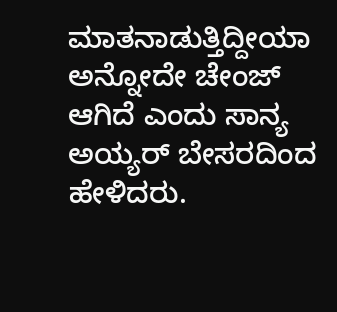ಮಾತನಾಡುತ್ತಿದ್ದೀಯಾ ಅನ್ನೋದೇ ಚೇಂಜ್ ಆಗಿದೆ ಎಂದು ಸಾನ್ಯ ಅಯ್ಯರ್ ಬೇಸರದಿಂದ ಹೇಳಿದರು.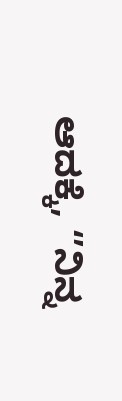ಆದಕ್ಕೆ, ‘’ನಿನ್ನ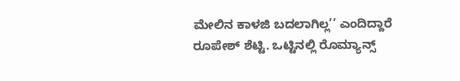ಮೇಲಿನ ಕಾಳಜಿ ಬದಲಾಗಿಲ್ಲ’’ ಎಂದಿದ್ದಾರೆ ರೂಪೇಶ್ ಶೆಟ್ಟಿ. ಒಟ್ಟಿನಲ್ಲಿ ರೊಮ್ಯಾನ್ಸ್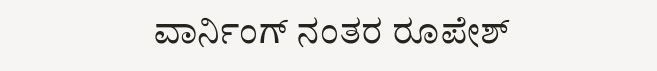ವಾರ್ನಿಂಗ್ ನಂತರ ರೂಪೇಶ್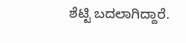ಶೆಟ್ಟಿ ಬದಲಾಗಿದ್ದಾರೆ.